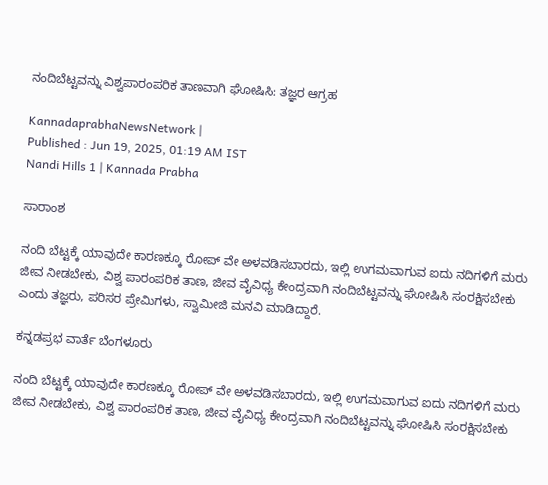ನಂದಿಬೆಟ್ಟವನ್ನು ವಿಶ್ವಪಾರಂಪರಿಕ ತಾಣವಾಗಿ ಘೋಷಿಸಿ: ತಜ್ಞರ ಆಗ್ರಹ

KannadaprabhaNewsNetwork |
Published : Jun 19, 2025, 01:19 AM IST
Nandi Hills 1 | Kannada Prabha

ಸಾರಾಂಶ

ನಂದಿ ಬೆಟ್ಟಕ್ಕೆ ಯಾವುದೇ ಕಾರಣಕ್ಕೂ ರೋಪ್‌ ವೇ ಅಳವಡಿಸಬಾರದು, ಇಲ್ಲಿ ಉಗಮವಾಗುವ ಐದು ನದಿಗಳಿಗೆ ಮರು ಜೀವ ನೀಡಬೇಕು, ವಿಶ್ವ ಪಾರಂಪರಿಕ ತಾಣ, ಜೀವ ವೈವಿಧ್ಯ ಕೇಂದ್ರವಾಗಿ ನಂದಿಬೆಟ್ಟವನ್ನು ಘೋಷಿಸಿ ಸಂರಕ್ಷಿಸಬೇಕು ಎಂದು ತಜ್ಞರು, ಪರಿಸರ ಪ್ರೇಮಿಗಳು, ಸ್ವಾಮೀಜಿ ಮನವಿ ಮಾಡಿದ್ದಾರೆ.

ಕನ್ನಡಪ್ರಭ ವಾರ್ತೆ ಬೆಂಗಳೂರು

ನಂದಿ ಬೆಟ್ಟಕ್ಕೆ ಯಾವುದೇ ಕಾರಣಕ್ಕೂ ರೋಪ್‌ ವೇ ಅಳವಡಿಸಬಾರದು, ಇಲ್ಲಿ ಉಗಮವಾಗುವ ಐದು ನದಿಗಳಿಗೆ ಮರು ಜೀವ ನೀಡಬೇಕು, ವಿಶ್ವ ಪಾರಂಪರಿಕ ತಾಣ, ಜೀವ ವೈವಿಧ್ಯ ಕೇಂದ್ರವಾಗಿ ನಂದಿಬೆಟ್ಟವನ್ನು ಘೋಷಿಸಿ ಸಂರಕ್ಷಿಸಬೇಕು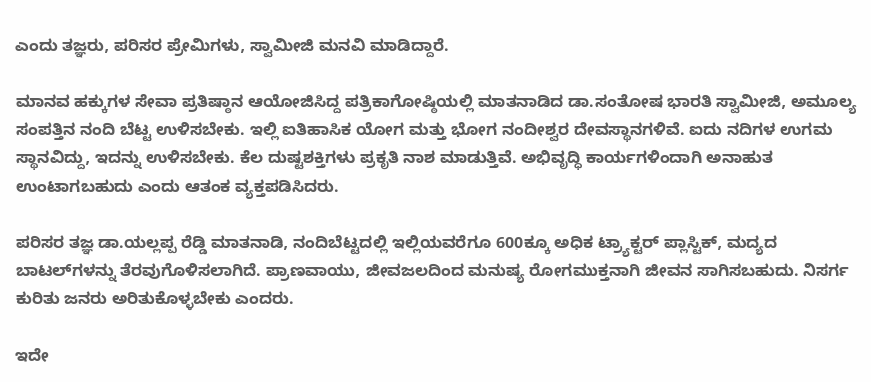ಎಂದು ತಜ್ಞರು, ಪರಿಸರ ಪ್ರೇಮಿಗಳು, ಸ್ವಾಮೀಜಿ ಮನವಿ ಮಾಡಿದ್ದಾರೆ.

ಮಾನವ ಹಕ್ಕುಗಳ ಸೇವಾ ಪ್ರತಿಷ್ಠಾನ ಆಯೋಜಿಸಿದ್ದ ಪತ್ರಿಕಾಗೋಷ್ಠಿಯಲ್ಲಿ ಮಾತನಾಡಿದ ಡಾ.ಸಂತೋಷ ಭಾರತಿ ಸ್ವಾಮೀಜಿ, ಅಮೂಲ್ಯ ಸಂಪತ್ತಿನ ನಂದಿ ಬೆಟ್ಟ ಉಳಿಸಬೇಕು. ಇಲ್ಲಿ ಐತಿಹಾಸಿಕ ಯೋಗ ಮತ್ತು ಭೋಗ ನಂದೀಶ್ವರ ದೇವಸ್ಥಾನಗಳಿವೆ. ಐದು ನದಿಗಳ ಉಗಮ ಸ್ಥಾನವಿದ್ದು, ಇದನ್ನು ಉಳಿಸಬೇಕು. ಕೆಲ ದುಷ್ಟಶಕ್ತಿಗಳು ಪ್ರಕೃತಿ ನಾಶ ಮಾಡುತ್ತಿವೆ. ಅಭಿವೃದ್ಧಿ ಕಾರ್ಯಗಳಿಂದಾಗಿ ಅನಾಹುತ ಉಂಟಾಗಬಹುದು ಎಂದು ಆತಂಕ ವ್ಯಕ್ತಪಡಿಸಿದರು.

ಪರಿಸರ ತಜ್ಞ ಡಾ.ಯಲ್ಲಪ್ಪ ರೆಡ್ಡಿ ಮಾತನಾಡಿ, ನಂದಿಬೆಟ್ಟದಲ್ಲಿ ಇಲ್ಲಿಯವರೆಗೂ 600ಕ್ಕೂ ಅಧಿಕ ಟ್ರ್ಯಾಕ್ಟರ್‌ ಪ್ಲಾಸ್ಟಿಕ್, ಮದ್ಯದ ಬಾಟಲ್‌ಗಳನ್ನು ತೆರವುಗೊಳಿಸಲಾಗಿದೆ. ಪ್ರಾಣವಾಯು, ಜೀವಜಲದಿಂದ ಮನುಷ್ಯ ರೋಗಮುಕ್ತನಾಗಿ ಜೀವನ ಸಾಗಿಸಬಹುದು. ನಿಸರ್ಗ ಕುರಿತು ಜನರು ಅರಿತುಕೊಳ್ಳಬೇಕು ಎಂದರು.

ಇದೇ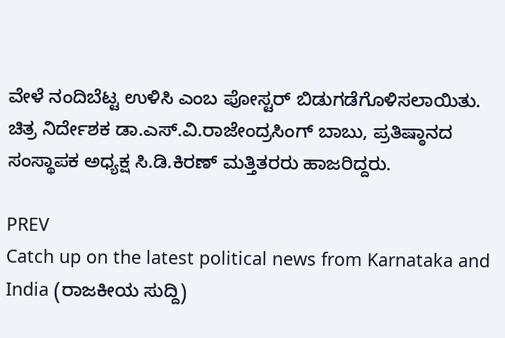ವೇಳೆ ನಂದಿಬೆಟ್ಟ ಉಳಿಸಿ ಎಂಬ ಪೋಸ್ಟರ್‌ ಬಿಡುಗಡೆಗೊಳಿಸಲಾಯಿತು. ಚಿತ್ರ ನಿರ್ದೇಶಕ ಡಾ.ಎಸ್.ವಿ.ರಾಜೇಂದ್ರಸಿಂಗ್ ಬಾಬು, ಪ್ರತಿಷ್ಠಾನದ ಸಂಸ್ಥಾಪಕ ಅಧ್ಯಕ್ಷ ಸಿ.ಡಿ.ಕಿರಣ್ ಮತ್ತಿತರರು ಹಾಜರಿದ್ದರು.

PREV
Catch up on the latest political news from Karnataka and India (ರಾಜಕೀಯ ಸುದ್ದಿ)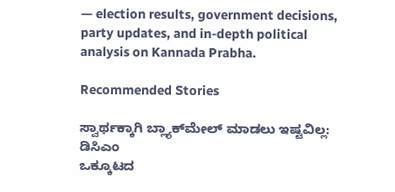— election results, government decisions, party updates, and in-depth political analysis on Kannada Prabha.

Recommended Stories

ಸ್ವಾರ್ಥಕ್ಕಾಗಿ ಬ್ಲ್ಯಾಕ್‌ಮೇಲ್‌ ಮಾಡಲು ಇಷ್ಟವಿಲ್ಲ: ಡಿಸಿಎಂ
ಒಕ್ಕೂಟದ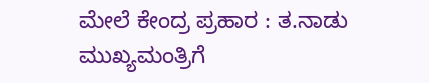ಮೇಲೆ ಕೇಂದ್ರ ಪ್ರಹಾರ : ತ.ನಾಡು ಮುಖ್ಯಮಂತ್ರಿಗೆ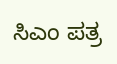ಸಿಎಂ ಪತ್ರ